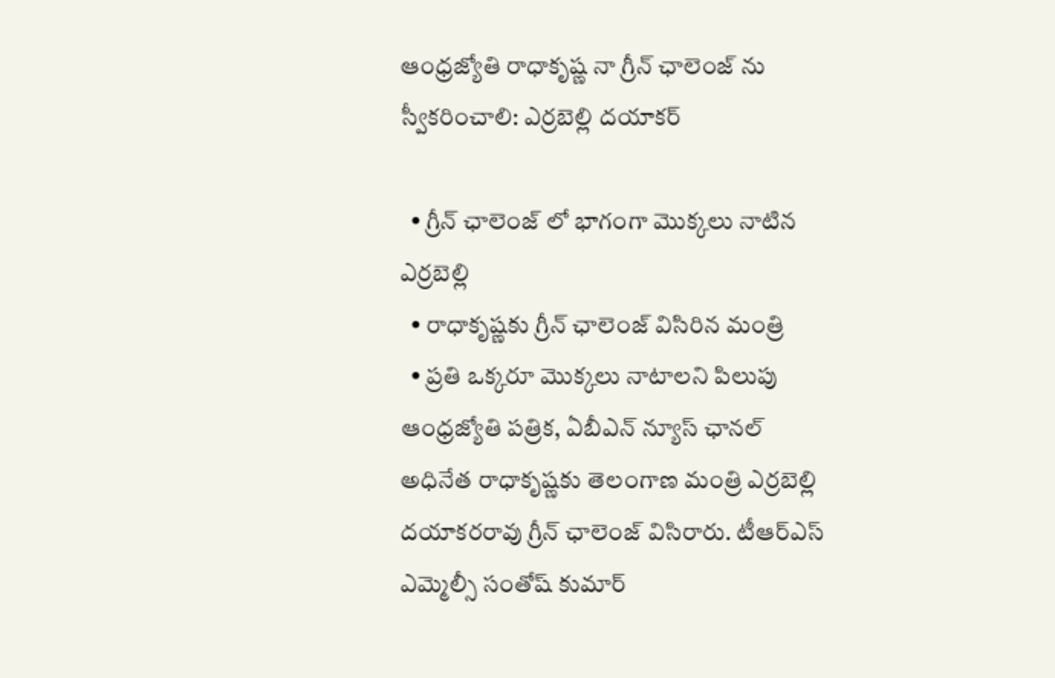ఆంధ్రజ్యోతి రాధాకృష్ణ నా గ్రీన్ ఛాలెంజ్ ను స్వీకరించాలి: ఎర్రబెల్లి దయాకర్

  • గ్రీన్ ఛాలెంజ్ లో భాగంగా మొక్కలు నాటిన ఎర్రబెల్లి
  • రాధాకృష్ణకు గ్రీన్ ఛాలెంజ్ విసిరిన మంత్రి
  • ప్రతి ఒక్కరూ మొక్కలు నాటాలని పిలుపు
ఆంధ్రజ్యోతి పత్రిక, ఏబీఎన్ న్యూస్ ఛానల్ అధినేత రాధాకృష్ణకు తెలంగాణ మంత్రి ఎర్రబెల్లి దయాకరరావు గ్రీన్ ఛాలెంజ్ విసిరారు. టీఆర్ఎస్ ఎమ్మెల్సీ సంతోష్ కుమార్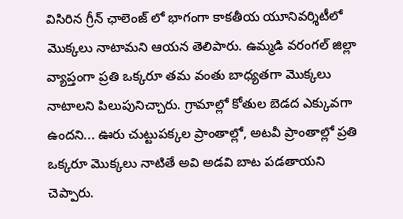విసిరిన గ్రీన్ ఛాలెంజ్ లో భాగంగా కాకతీయ యూనివర్శిటీలో మొక్కలు నాటామని ఆయన తెలిపారు. ఉమ్మడి వరంగల్ జిల్లా వ్యాప్తంగా ప్రతి ఒక్కరూ తమ వంతు బాధ్యతగా మొక్కలు నాటాలని పిలుపునిచ్చారు. గ్రామాల్లో కోతుల బెడద ఎక్కువగా ఉందని... ఊరు చుట్టుపక్కల ప్రాంతాల్లో, అటవీ ప్రాంతాల్లో ప్రతి ఒక్కరూ మొక్కలు నాటితే అవి అడవి బాట పడతాయని చెప్పారు.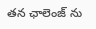తన ఛాలెంజ్ ను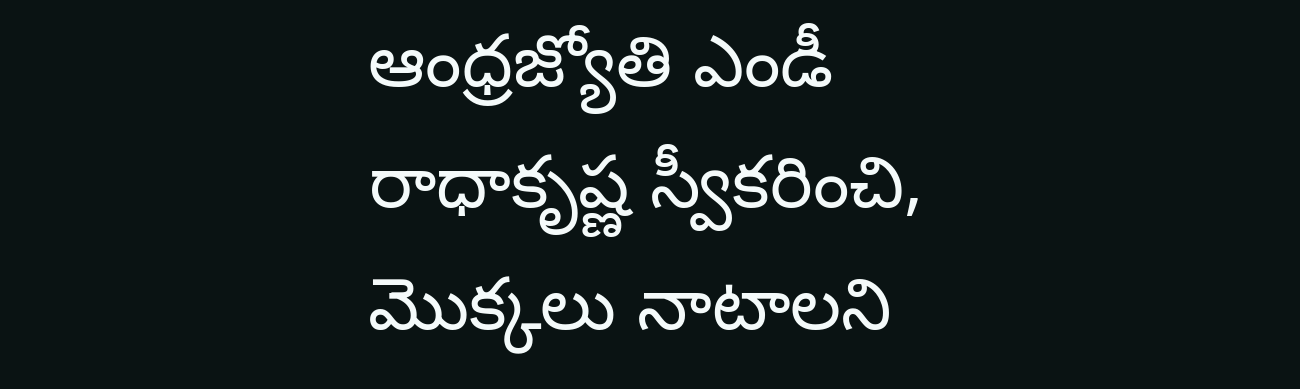ఆంధ్రజ్యోతి ఎండీ రాధాకృష్ణ స్వీకరించి, మొక్కలు నాటాలని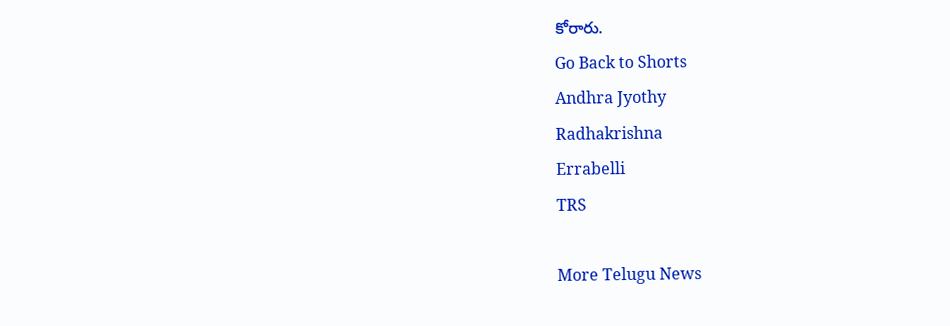కోరారు.
Go Back to Shorts
Andhra Jyothy
Radhakrishna
Errabelli
TRS

More Telugu News